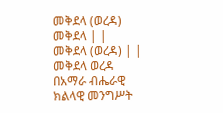መቅደላ (ወረዳ)
መቅደላ | |
መቅደላ (ወረዳ) | |
መቅደላ ወረዳ በአማራ ብሔራዊ ክልላዊ መንግሥት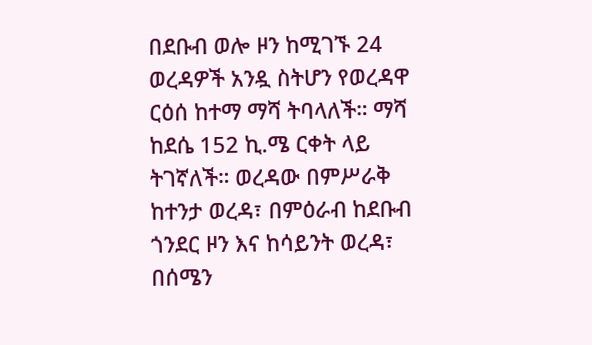በደቡብ ወሎ ዞን ከሚገኙ 24 ወረዳዎች አንዷ ስትሆን የወረዳዋ ርዕሰ ከተማ ማሻ ትባላለች። ማሻ ከደሴ 152 ኪ.ሜ ርቀት ላይ ትገኛለች። ወረዳው በምሥራቅ ከተንታ ወረዳ፣ በምዕራብ ከደቡብ ጎንደር ዞን እና ከሳይንት ወረዳ፣ በሰሜን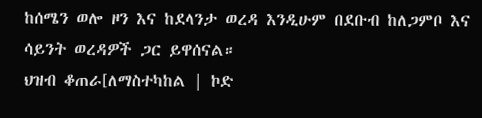ከሰሜን ወሎ ዞን እና ከደላንታ ወረዳ እንዲሁም በደቡብ ከለጋምቦ እና ሳይንት ወረዳዎች ጋር ይዋሰናል።
ህዝብ ቆጠራ[ለማስተካከል | ኮድ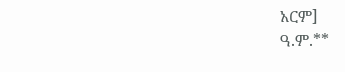አርም]
ዓ.ም.**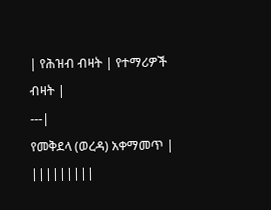| የሕዝብ ብዛት | የተማሪዎች ብዛት |
---|
የመቅደላ (ወረዳ) አቀማመጥ | |||||||||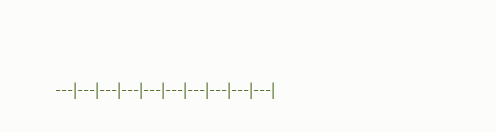---|---|---|---|---|---|---|---|---|---|